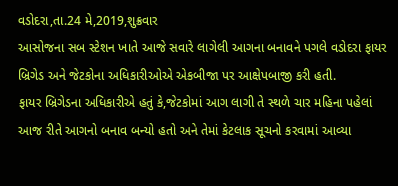વડોદરા,તા.24 મે,2019,શુક્રવાર
આસોજના સબ સ્ટેશન ખાતે આજે સવારે લાગેલી આગના બનાવને પગલે વડોદરા ફાયર બ્રિગેડ અને જેટકોના અધિકારીઓએ એકબીજા પર આક્ષેપબાજી કરી હતી.
ફાયર બ્રિગેડના અધિકારીએ હતું કે,જેટકોમાં આગ લાગી તે સ્થળે ચાર મહિના પહેલાં આજ રીતે આગનો બનાવ બન્યો હતો અને તેમાં કેટલાક સૂચનો કરવામાં આવ્યા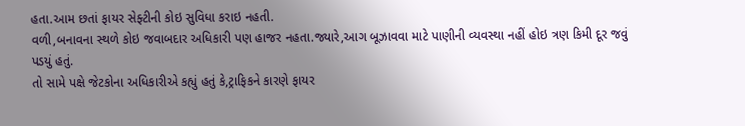હતા.આમ છતાં ફાયર સેફ્ટીની કોઇ સુવિધા કરાઇ નહતી.
વળી,બનાવના સ્થળે કોઇ જવાબદાર અધિકારી પણ હાજર નહતા.જ્યારે,આગ બૂઝાવવા માટે પાણીની વ્યવસ્થા નહીં હોઇ ત્રણ કિમી દૂર જવું પડયું હતું.
તો સામે પક્ષે જેટકોના અધિકારીએ કહ્યું હતું કે,ટ્રાફિકને કારણે ફાયર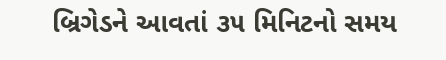બ્રિગેડને આવતાં ૩૫ મિનિટનો સમય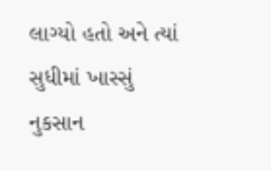લાગ્યો હતો અને ત્યાં સુધીમાં ખાસ્સું નુકસાન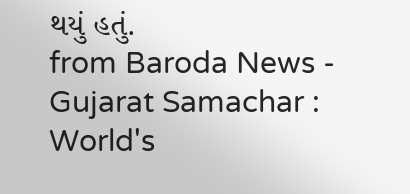થયું હતું.
from Baroda News - Gujarat Samachar : World's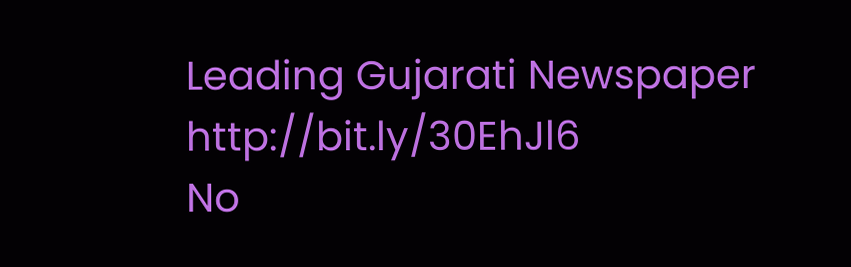Leading Gujarati Newspaper http://bit.ly/30EhJl6
No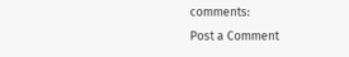comments:
Post a Comment